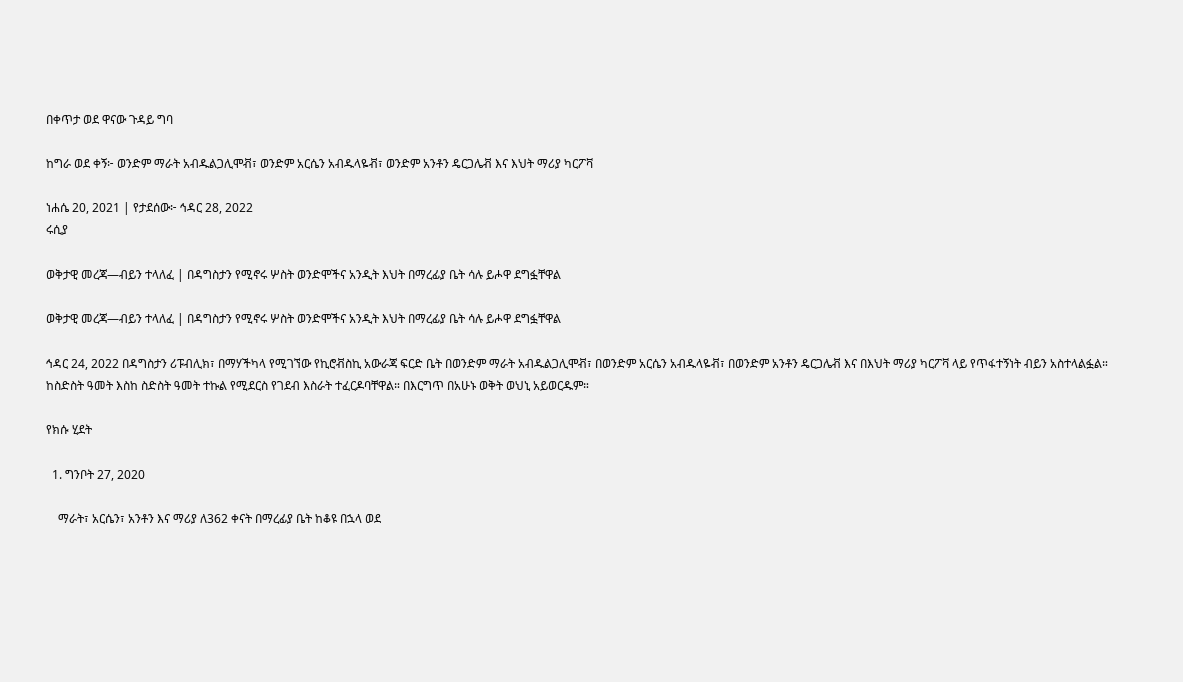በቀጥታ ወደ ዋናው ጉዳይ ግባ

ከግራ ወደ ቀኝ፦ ወንድም ማራት አብዱልጋሊሞቭ፣ ወንድም አርሴን አብዱላዬቭ፣ ወንድም አንቶን ዴርጋሌቭ እና እህት ማሪያ ካርፖቫ

ነሐሴ 20, 2021 | የታደሰው፦ ኅዳር 28, 2022
ሩሲያ

ወቅታዊ መረጃ—ብይን ተላለፈ | በዳግስታን የሚኖሩ ሦስት ወንድሞችና አንዲት እህት በማረፊያ ቤት ሳሉ ይሖዋ ደግፏቸዋል

ወቅታዊ መረጃ—ብይን ተላለፈ | በዳግስታን የሚኖሩ ሦስት ወንድሞችና አንዲት እህት በማረፊያ ቤት ሳሉ ይሖዋ ደግፏቸዋል

ኅዳር 24, 2022 በዳግስታን ሪፑብሊክ፣ በማሃችካላ የሚገኘው የኪሮቭስኪ አውራጃ ፍርድ ቤት በወንድም ማራት አብዱልጋሊሞቭ፣ በወንድም አርሴን አብዱላዬቭ፣ በወንድም አንቶን ዴርጋሌቭ እና በእህት ማሪያ ካርፖቫ ላይ የጥፋተኝነት ብይን አስተላልፏል። ከስድስት ዓመት እስከ ስድስት ዓመት ተኩል የሚደርስ የገደብ እስራት ተፈርዶባቸዋል። በእርግጥ በአሁኑ ወቅት ወህኒ አይወርዱም።

የክሱ ሂደት

  1. ግንቦት 27, 2020

    ማራት፣ አርሴን፣ አንቶን እና ማሪያ ለ362 ቀናት በማረፊያ ቤት ከቆዩ በኋላ ወደ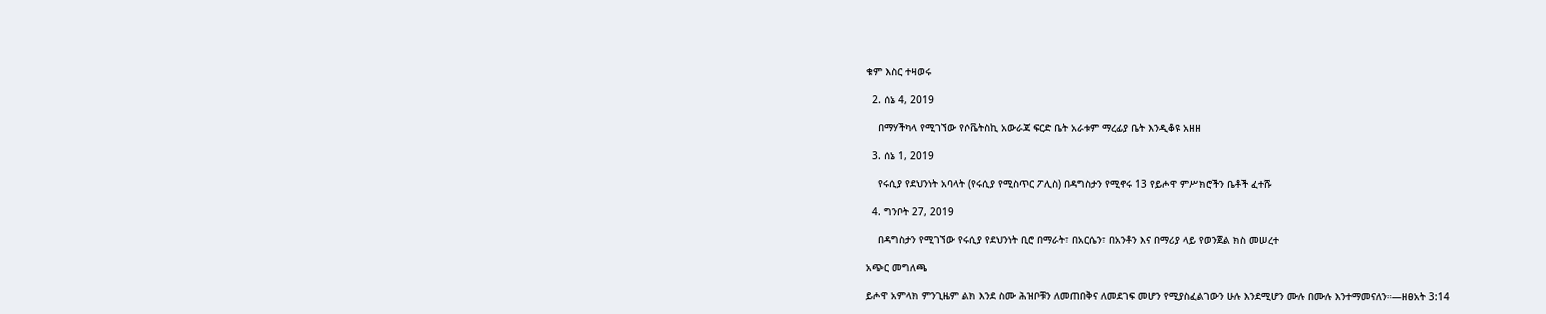ቁም እስር ተዛወሩ

  2. ሰኔ 4, 2019

    በማሃችካላ የሚገኘው የሶቬትስኪ አውራጃ ፍርድ ቤት አራቱም ማረፊያ ቤት እንዲቆዩ አዘዘ

  3. ሰኔ 1, 2019

    የሩሲያ የደህንነት አባላት (የሩሲያ የሚስጥር ፖሊስ) በዳግስታን የሚኖሩ 13 የይሖዋ ምሥክሮችን ቤቶች ፈተሹ

  4. ግንቦት 27, 2019

    በዳግስታን የሚገኘው የሩሲያ የደህንነት ቢሮ በማራት፣ በአርሴን፣ በአንቶን እና በማሪያ ላይ የወንጀል ክስ መሠረተ

አጭር መግለጫ

ይሖዋ አምላክ ምንጊዜም ልክ እንደ ስሙ ሕዝቦቹን ለመጠበቅና ለመደገፍ መሆን የሚያስፈልገውን ሁሉ እንደሚሆን ሙሉ በሙሉ እንተማመናለን።—ዘፀአት 3:14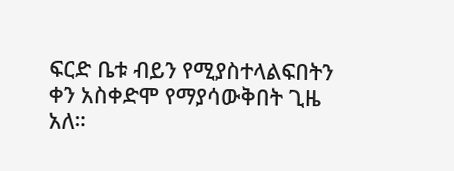ፍርድ ቤቱ ብይን የሚያስተላልፍበትን ቀን አስቀድሞ የማያሳውቅበት ጊዜ አለ።